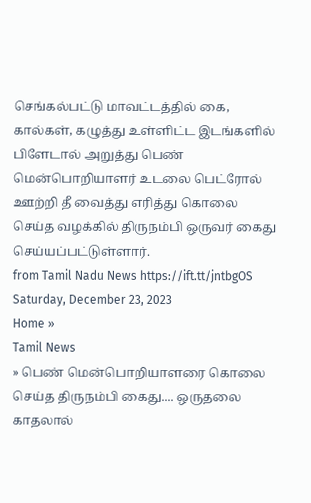செங்கல்பட்டு மாவட்டத்தில் கை, கால்கள், கழுத்து உள்ளிட்ட இடங்களில் பிளேடால் அறுத்து பெண் மென்பொறியாளர் உடலை பெட்ரோல் ஊற்றி தீ வைத்து எரித்து கொலை செய்த வழக்கில் திருநம்பி ஒருவர் கைது செய்யப்பட்டுள்ளார்.
from Tamil Nadu News https://ift.tt/jntbgOS
Saturday, December 23, 2023
Home »
Tamil News
» பெண் மென்பொறியாளரை கொலை செய்த திருநம்பி கைது.... ஒருதலை காதலால்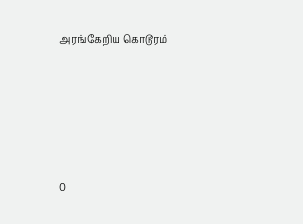அரங்கேறிய கொடூரம்







0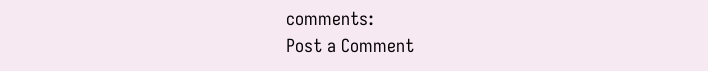comments:
Post a Comment